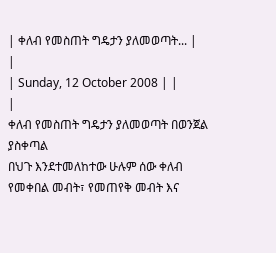| ቀለብ የመስጠት ግዴታን ያለመወጣት... |
|
| Sunday, 12 October 2008 | |
|
ቀለብ የመስጠት ግዴታን ያለመወጣት በወንጀል ያስቀጣል
በህጉ እንደተመለከተው ሁሉም ሰው ቀለብ የመቀበል መብት፣ የመጠየቅ መብት እና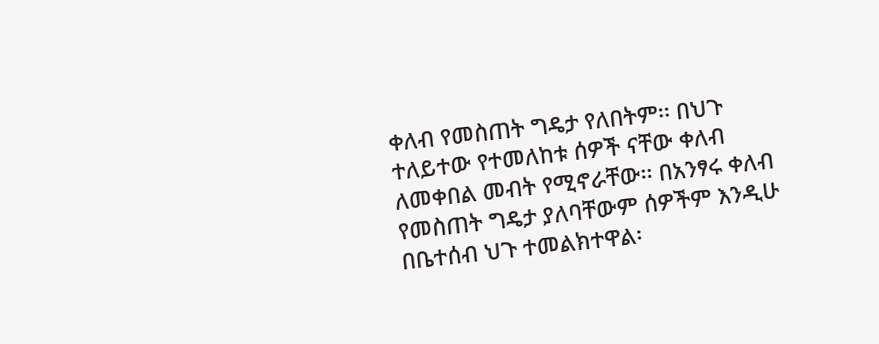ቀለብ የመስጠት ግዴታ የለበትም፡፡ በህጉ ተለይተው የተመለከቱ ሰዎች ናቸው ቀለብ ለመቀበል መብት የሚኖራቸው፡፡ በአንፃሩ ቀለብ የመስጠት ግዴታ ያለባቸውም ሰዎችም እንዲሁ በቤተሰብ ህጉ ተመልክተዋል፡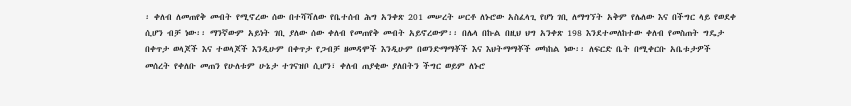፡ ቀለብ ለመጠየቅ መብት የሚኖረው ሰው በተሻሻለው የቤተሰብ ሕግ አንቀጽ 201 መሠረት ሠርቶ ለኑሮው አስፈላጊ የሆነ ገቢ ለማግኘት አቅም የሌለው እና በችግር ላይ የወደቀ ሲሆን ብቻ ነው፡፡ ማንኛውም አይነት ገቢ ያለው ሰው ቀለብ የመጠየቅ መብት አይኖረውም፡፡ በሌላ በኩል በዚህ ህግ አንቀጽ 198 እንደተመለከተው ቀለብ የመስጠት ግዴታ በቀጥታ ወላጆች እና ተወላጆች እንዲሁም በቀጥታ የጋብቻ ዘመዳሞች እንዲሁም በወንድማማቾች እና እህትማማቾች መካከል ነው፡፡ ለፍርድ ቤት በሚቀርቡ አቤቱታዎች መሰረት የቀለቡ መጠን የሁለቱም ሁኔታ ተገናዝቦ ሲሆን፣ ቀለብ ጠያቂው ያለበትን ችግር ወይም ለኑሮ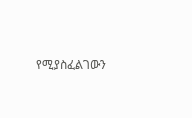የሚያስፈልገውን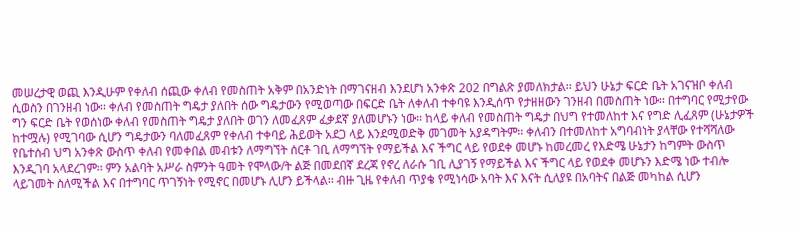መሠረታዊ ወጪ እንዲሁም የቀለብ ሰጪው ቀለብ የመስጠት አቅም በአንድነት በማገናዘብ እንደሆነ አንቀጽ 202 በግልጽ ያመለክታል፡፡ ይህን ሁኔታ ፍርድ ቤት አገናዝቦ ቀለብ ሲወስን በገንዘብ ነው፡፡ ቀለብ የመስጠት ግዴታ ያለበት ሰው ግዴታውን የሚወጣው በፍርድ ቤት ለቀለብ ተቀባዩ እንዲሰጥ የታዘዘውን ገንዘብ በመስጠት ነው፡፡ በተግባር የሚታየው ግን ፍርድ ቤት የወሰነው ቀለብ የመስጠት ግዴታ ያለበት ወገን ለመፈጸም ፈቃደኛ ያለመሆኑን ነው፡፡ ከላይ ቀለብ የመስጠት ግዴታ በህግ የተመለከተ እና የግድ ሊፈጸም (ሁኔታዎች ከተሟሉ) የሚገባው ሲሆን ግዴታውን ባለመፈጸም የቀለብ ተቀባይ ሕይወት አደጋ ላይ እንደሚወድቅ መገመት አያዳግትም፡፡ ቀለብን በተመለከተ አግባብነት ያላቸው የተሻሻለው የቤተሰብ ህግ አንቀጽ ውስጥ ቀለብ የመቀበል መብቱን ለማግኘት ሰርቶ ገቢ ለማግኘት የማይችል እና ችግር ላይ የወደቀ መሆኑ ከመረመረ የእድሜ ሁኔታን ከግምት ውስጥ እንዲገባ አላደረገም፡፡ ምን አልባት አሥራ ስምንት ዓመት የሞላው/ት ልጅ በመደበኛ ደረጃ የኖረ ለራሱ ገቢ ሊያገኝ የማይችል እና ችግር ላይ የወደቀ መሆኑን እድሜ ነው ተብሎ ላይገመት ስለሚችል እና በተግባር ጥገኝነት የሚኖር በመሆኑ ሊሆን ይችላል፡፡ ብዙ ጊዜ የቀለብ ጥያቄ የሚነሳው አባት እና እናት ሲለያዩ በአባትና በልጅ መካከል ሲሆን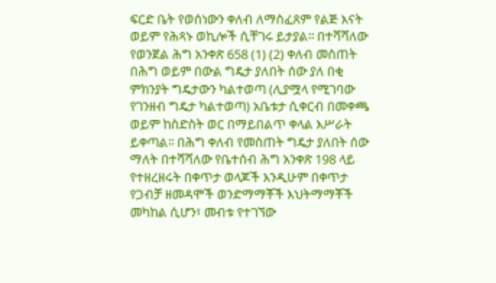ፍርድ ቤት የወሰነውን ቀለብ ለማስፈጸም የልጅ እናት ወይም የሕጻኑ ወኪሎች ሲቸገሩ ይታያል፡፡ በተሻሻለው የወንጀል ሕግ አንቀጽ 658 (1) (2) ቀለብ መስጠት በሕግ ወይም በውል ግዴታ ያለበት ሰው ያለ በቂ ምክንያት ግዴታውን ካልተወጣ (ሊያሟላ የሚገባው የገንዘብ ግዴታ ካልተወጣ) አቤቱታ ሲቀርብ በመቀጫ ወይም ከስድስት ወር በማይበልጥ ቀላል እሥራት ይቀጣል፡፡ በሕግ ቀለብ የመስጠት ግዴታ ያለበት ሰው ማለት በተሻሻለው የቤተሰብ ሕግ አንቀጽ 198 ላይ የተዘረዘሩት በቀጥታ ወላጆች እንዲሁም በቀጥታ የጋብቻ ዘመዳሞች ወንድማማቾች እህትማማቾች መካከል ሲሆን፣ መብቱ የተገኘው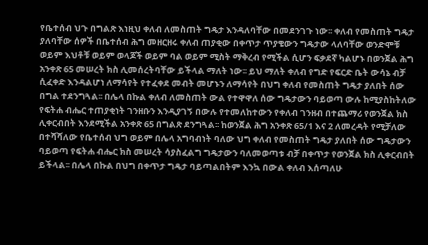የቤተሰብ ህጉ በግልጽ እነዚህ ቀለብ ለመስጠት ግዴታ እንዳለባቸው በመደንገጉ ነው፡፡ ቀለብ የመስጠት ግዴታ ያለባቸው ሰዎች በቤተሰብ ሕግ መዘርዘሩ ቀለብ ጠያቂው በቀጥታ ጥያቄውን ግዴታው ላለባቸው ወንድሞቹ ወይም እህቶቹ ወይም ወላጆች ወይም ባል ወይም ሚስት ማቅረብ የሚችል ሲሆን ፍቃደኛ ካልሆኑ በወንጀል ሕግ አንቀጽ 65 መሠረት ክስ ሊመሰረትባቸው ይችላል ማለት ነው፡፡ ይህ ማለት ቀለብ የግድ የፍርድ ቤት ውሳኔ ብቻ ሲፈቀድ እንዳልሆነ ለማሳየት የተፈቀደ መብት መሆኑን ለማሳየት በህግ ቀለብ የመስጠት ግዴታ ያለበት ሰው በግል ተደንግጓል፡፡ በሌላ በኩል ቀለብ ለመስጠት ውል የተዋዋለ ሰው ግዴታውን ባይወጣ ውሉ ከሚያስከትለው የፍትሐ ብሔር ተጠያቂነት ገንዘቡን እንዲያገኝ በውሉ የተመለከተውን የቀለብ ገንዘብ በተጨማሪ የወንጀል ክስ ሊቀርብበት እንደሚችል አንቀጽ 65 በግልጽ ደንግጓል፡፡ ከወንጀል ሕግ አንቀጽ 65/1 እና 2 ለመረዳት የሚቻለው በተሻሻለው የቤተሰብ ህግ ወይም በሌላ አግባብነት ባለው ህግ ቀለብ የመስጠት ግዴታ ያለበት ሰው ግዴታውን ባይወጣ የፍትሐ ብሔር ክስ መሠረት ሳያስፈልግ ግዴታውን ባለመወጣቱ ብቻ በቀጥታ የወንጀል ክስ ሊቀርብበት ይችላል፡፡ በሌላ በኩል በህግ በቀጥታ ግዴታ ባይጣልበትም እንኳ በውል ቀለብ እሰጣለሁ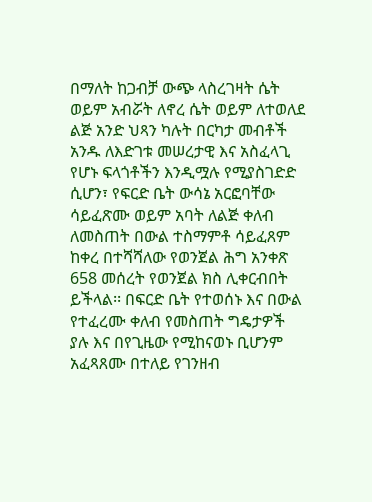በማለት ከጋብቻ ውጭ ላስረገዛት ሴት ወይም አብሯት ለኖረ ሴት ወይም ለተወለደ ልጅ አንድ ህጻን ካሉት በርካታ መብቶች አንዱ ለእድገቱ መሠረታዊ እና አስፈላጊ የሆኑ ፍላጎቶችን እንዲሟሉ የሚያስገድድ ሲሆን፣ የፍርድ ቤት ውሳኔ አርፎባቸው ሳይፈጽሙ ወይም አባት ለልጅ ቀለብ ለመስጠት በውል ተስማምቶ ሳይፈጸም ከቀረ በተሻሻለው የወንጀል ሕግ አንቀጽ 658 መሰረት የወንጀል ክስ ሊቀርብበት ይችላል፡፡ በፍርድ ቤት የተወሰኑ እና በውል የተፈረሙ ቀለብ የመስጠት ግዴታዎች ያሉ እና በየጊዜው የሚከናወኑ ቢሆንም አፈጻጸሙ በተለይ የገንዘብ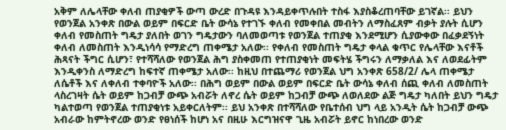አቅም ለሌላቸው ቀለብ ጠያቂዎች ውጣ ውረድ በጉዳዩ እንዳይቀጥሉበት ተስፋ እያስቆረጠባቸው ይገኛል፡፡ ይህን የወንጀል አንቀጽ በውል ወይም በፍርድ ቤት ውሳኔ የተገኙ ቀለብ የመቀበል መብትን ለማስፈጸም ብቃት ያሉት ሲሆን ቀለብ የመስጠት ግዴታ ያለበት ወገን ግዴታውን ባለመወጣቱ የወንጀል ተጠያቂ እንደሚሆን ሲያውቀው በፈቃደኝነት ቀለብ ለመስጠት እንዲነሳሳ የማድረግ ጠቀሜታ አለው፡፡ የቀለብ የመስጠት ግዴታ ቀላል ቁጥር የሌላቸው እናቶች ሕጻናት ችግር ሲሆን፣ የተሻሻለው የወንጀል ሕግ ያስቀመጠ የተጠያቂነት መፍትሄ ችግሩን ለማቃለል እና ለወደፊትም እንዲቀንስ ለማድረግ ከፍተኛ ጠቀሜታ አለው፡፡ ከዚህ በተጨማሪ የወንጀል ህግ አንቀጽ 658/2/ ሌላ ጠቀሜታ ለሴቶች እና ለቀለብ ተቀባዮች አለው፡፡ በሕግ ወይም በውል ወይም በፍርድ ቤት ውሳኔ ቀለብ ሰጪ ቀለብ ለመስጠት ላስረገዛት ሴት ወይም ከጋብቻ ውጭ አብሯት ለኖረ ሴት ወይም ከጋብቻ ውጭ ለወለደው ልጅ ግዴታ ካለበት ይህን ግዴታ ካልተወጣ የወንጀል ተጠያቂነቱ አይቀርለትም፡፡ ይህ አንቀጽ በተሻሻለው የቤተሰብ ህግ ላይ አንዲት ሴት ከጋብቻ ውጭ አብራው ከምትኖረው ወንድ የፀነሰች ከሆነ አና በዚሁ እርግዝናዋ ጊዜ አብሯት ይኖር ከነበረው ወንድ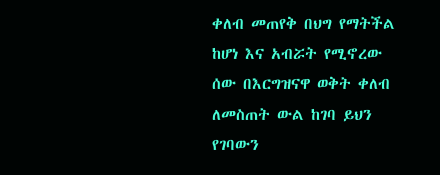ቀለብ መጠየቅ በህግ የማትችል ከሆነ እና አብሯት የሚኖረው ሰው በእርግዝናዋ ወቅት ቀለብ ለመስጠት ውል ከገባ ይህን የገባውን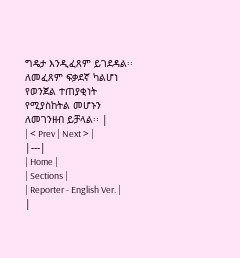ግዴታ እንዲፈጸም ይገደዳል፡፡ ለመፈጸም ፍቃደኛ ካልሆነ የወንጀል ተጠያቂነት የሚያስከትል መሆኑን ለመገንዘብ ይቻላል፡፡ |
| < Prev | Next > |
|---|
| Home |
| Sections |
| Reporter - English Ver. |
|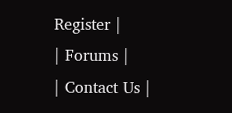Register |
| Forums |
| Contact Us |